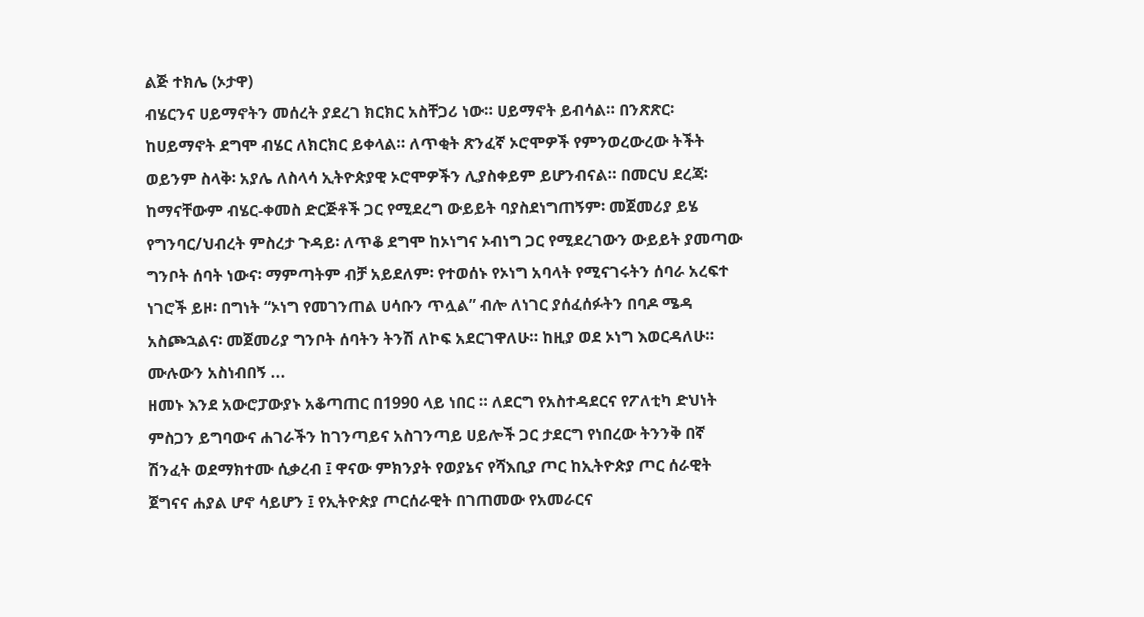ልጅ ተክሌ (ኦታዋ)
ብሄርንና ሀይማኖትን መሰረት ያደረገ ክርክር አስቸጋሪ ነው። ሀይማኖት ይብሳል። በንጽጽር፡ ከሀይማኖት ደግሞ ብሄር ለክርክር ይቀላል። ለጥቂት ጽንፈኛ ኦሮሞዎች የምንወረውረው ትችት ወይንም ስላቅ፡ አያሌ ለስላሳ ኢትዮጵያዊ ኦሮሞዎችን ሊያስቀይም ይሆንብናል። በመርህ ደረጃ፡ ከማናቸውም ብሄር-ቀመስ ድርጅቶች ጋር የሚደረግ ውይይት ባያስደነግጠኝም፡ መጀመሪያ ይሄ የግንባር/ህብረት ምስረታ ጉዳይ፡ ለጥቆ ደግሞ ከኦነግና ኦብነግ ጋር የሚደረገውን ውይይት ያመጣው ግንቦት ሰባት ነውና፡ ማምጣትም ብቻ አይደለም፡ የተወሰኑ የኦነግ አባላት የሚናገሩትን ሰባራ አረፍተ ነገሮች ይዞ፡ በግነት “ኦነግ የመገንጠል ሀሳቡን ጥሏል” ብሎ ለነገር ያሰፈሰፉትን በባዶ ሜዳ አስጮኋልና፡ መጀመሪያ ግንቦት ሰባትን ትንሽ ለኮፍ አደርገዋለሁ። ከዚያ ወደ ኦነግ እወርዳለሁ።
ሙሉውን አስነብበኝ ...
ዘመኑ እንደ አውሮፓውያኑ አቆጣጠር በ1990 ላይ ነበር ። ለደርግ የአስተዳደርና የፖለቲካ ድህነት ምስጋን ይግባውና ሐገራችን ከገንጣይና አስገንጣይ ሀይሎች ጋር ታደርግ የነበረው ትንንቅ በኛ ሽንፈት ወደማክተሙ ሲቃረብ ፤ ዋናው ምክንያት የወያኔና የሻእቢያ ጦር ከኢትዮጵያ ጦር ሰራዊት ጀግናና ሐያል ሆኖ ሳይሆን ፤ የኢትዮጵያ ጦርሰራዊት በገጠመው የአመራርና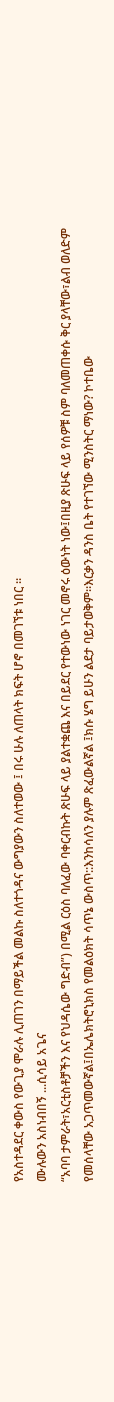የአስተዳደር ቀውስ የውጊያ ሞራሉ ሊጠገን በማይችል መልኩ ስለተጎዳና ውግያውን ስለተወው ፤ በሩ ሁሉ ለጠላት ክፍት ሆኖ በመገኘቱ ነበር ።
ሙሉውን አስነብበኝ ...ሲሳይ አጌና
“አባባ ታምራት፣አርቲስቶቻችን እና የህዳሴው ግድብ”) በሚል ርዕስ ባለፈው ባቀርብኩት ጽሁፍ ላይ ያልተቋጨ እና በይደር የተውነው ነገር መኖሩ ዕውነት ነው፤በዚያ ጽሁፍ ላይ የሰዎቹ ስም ባለመጠቀሱ ቅር ያላቸው፣ልብ ወለድም የመሰላቸው አጋጥመውኛል፤በኤሌክትሮኒክስ የመልዕክት ሳጥኔ ውስጥ::እንከሳለን ያሉም ጽፈውልኛል ፤ክሱ ሄግ ይሁን ልደታ ባይታወቅም።እርቃን ዳንስ ቤት የተገኘው ሚንስትር ማነው? ኮተቤው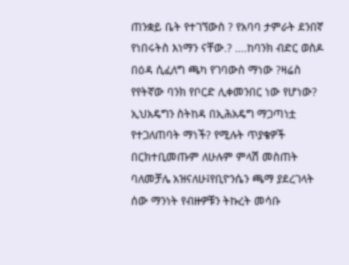ጠንቋይ ቤት የተገኘውስ ? የአባባ ታምራት ደንበኛ የነበሩትስ እነማን ናቸው.? ....ከባንክ ብድር ወስዶ በዕዳ ሲፈለግ ጫካ የገባውስ ማነው ?ዛሬስ የየትኛው ባንክ የቦርድ ሊቀመንበር ነው የሆነው? ኢህአዴግን ስትከዳ በኢሕአዴግ ማጋጣነቷ የተጋለጠባት ማነች? የሚሉት ጥያቄዎች በርክተቢመጡም ለሁሉም ምላሽ መስጠት ባለመቻሌ አዝናለሁ፤የቢዮንሴን ጫማ ያደረገላት ሰው ማንነት የብዙዎቹን ትኩረት መሳቡ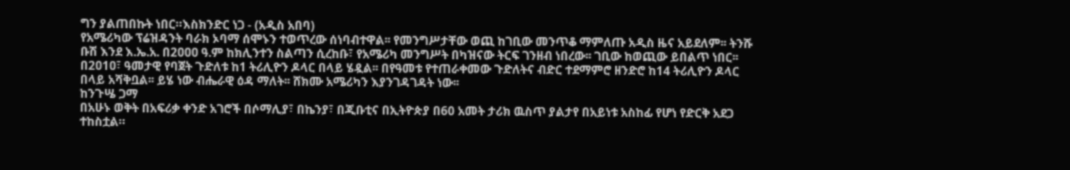ግን ያልጠበኩት ነበር።እስክንድር ነጋ - (አዲስ አበባ)
የአሜሪካው ፕሬዝዳንት ባራክ ኦባማ ሰሞኑን ተወጥረው ሰነባብተዋል፡፡ የመንግሥታቸው ወጪ ከገቢው መንጥቆ ማምለጡ አዲስ ዜና አይደለም፡፡ ትንሹ ቡሽ እንደ እ.ኤ.አ. በ2ዐዐዐ ዓ.ም ከክሊንተን ስልጣን ሲረከቡ፣ የአሜሪካ መንግሥት በካዝናው ትርፍ ገንዘብ ነበረው፡፡ ገቢው ከወጪው ይበልጥ ነበር፡፡ በ2ዐ1ዐ፣ ዓመታዊ የባጀት ጉድለቱ ከ1 ትሪሊዮን ዶላር በላይ ሄዷል፡፡ በየዓመቱ የተጠራቀመው ጉድለትና ብድር ተደማምሮ ዘንድሮ ከ14 ትሪሊዮን ዶላር በላይ አሻቅቧል፡፡ ይሄ ነው ብሔራዊ ዕዳ ማለት፡፡ ሸክሙ አሜሪካን እያንገዳገዳት ነው፡፡
ከንጉሤ ጋማ
በአሁኑ ወቅት በአፍሪቃ ቀንድ አገሮች በሶማሊያ፣ በኬንያ፣ በጂቡቲና በኢትዮጵያ በ60 አመት ታሪክ ዉስጥ ያልታየ በአይነቱ አስከፊ የሆነ የድርቅ አደጋ ተከስቷል።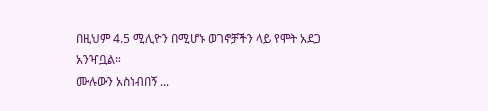በዚህም 4.5 ሚሊዮን በሚሆኑ ወገኖቻችን ላይ የሞት አደጋ አንዣቧል።
ሙሉውን አስነብበኝ ...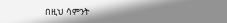በዚህ ሳምንት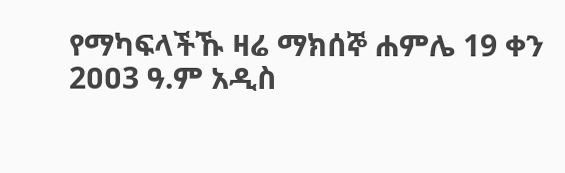የማካፍላችኹ ዛሬ ማክሰኞ ሐምሌ 19 ቀን 2ዐዐ3 ዓ.ም አዲስ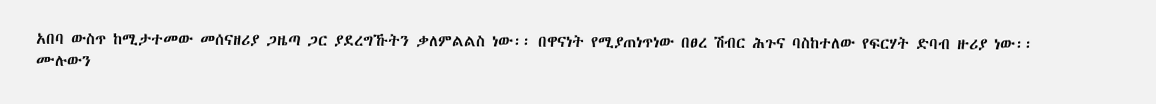አበባ ውስጥ ከሚታተመው መሰናዘሪያ ጋዜጣ ጋር ያደረግኹትን ቃለምልልስ ነው፡፡ በዋናነት የሚያጠነጥነው በፀረ ሽብር ሕጉና ባስከተለው የፍርሃት ድባብ ዙሪያ ነው፡፡
ሙሉውን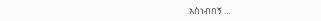አስነብበኝ ...